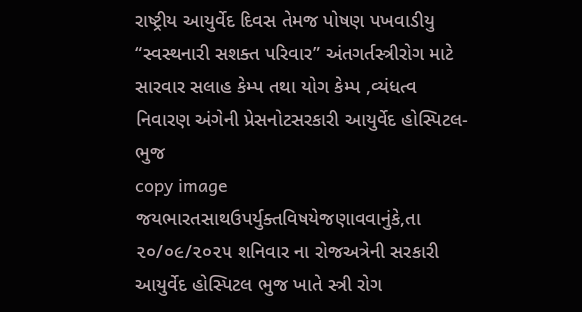રાષ્ટ્રીય આયુર્વેદ દિવસ તેમજ પોષણ પખવાડીયુ “સ્વસ્થનારી સશક્ત પરિવાર” અંતગર્તસ્ત્રીરોગ માટે સારવાર સલાહ કેમ્પ તથા યોગ કેમ્પ ,વ્યંધત્વ નિવારણ અંગેની પ્રેસનોટસરકારી આયુર્વેદ હોસ્પિટલ-ભુજ
copy image જયભારતસાથઉપર્યુક્તવિષયેજણાવવાનુંકે,તા ૨૦/૦૯/૨૦૨૫ શનિવાર ના રોજઅત્રેની સરકારી આયુર્વેદ હોસ્પિટલ ભુજ ખાતે સ્ત્રી રોગ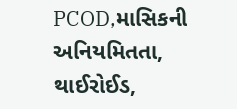PCOD,માસિકની અનિયમિતતા, થાઈરોઈડ,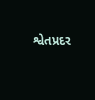શ્વેતપ્રદર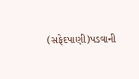(સફેદપાણી)પડવાની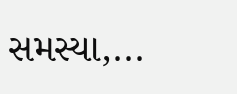સમસ્યા,...